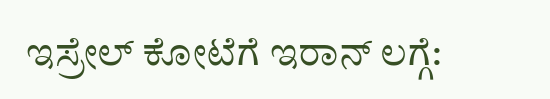ಇಸ್ರೇಲ್ ಕೋಟೆಗೆ ಇರಾನ್ ಲಗ್ಗೆ: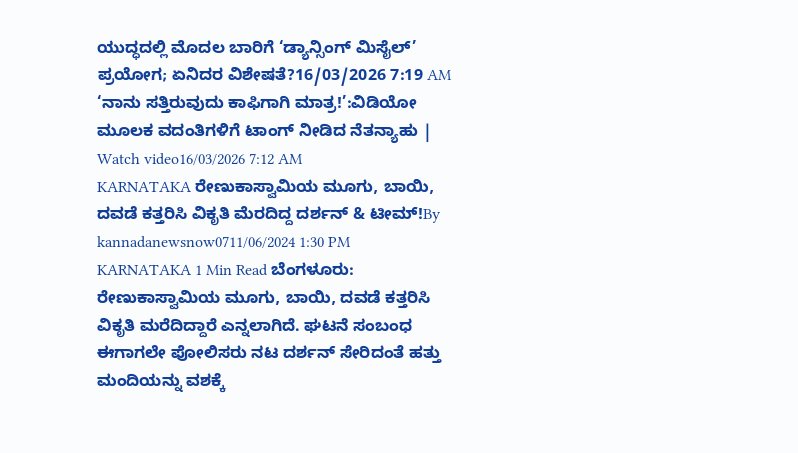ಯುದ್ಧದಲ್ಲಿ ಮೊದಲ ಬಾರಿಗೆ ‘ಡ್ಯಾನ್ಸಿಂಗ್ ಮಿಸೈಲ್’ ಪ್ರಯೋಗ; ಏನಿದರ ವಿಶೇಷತೆ?16/03/2026 7:19 AM
‘ನಾನು ಸತ್ತಿರುವುದು ಕಾಫಿಗಾಗಿ ಮಾತ್ರ!’:ವಿಡಿಯೋ ಮೂಲಕ ವದಂತಿಗಳಿಗೆ ಟಾಂಗ್ ನೀಡಿದ ನೆತನ್ಯಾಹು | Watch video16/03/2026 7:12 AM
KARNATAKA ರೇಣುಕಾಸ್ವಾಮಿಯ ಮೂಗು, ಬಾಯಿ, ದವಡೆ ಕತ್ತರಿಸಿ ವಿಕೃತಿ ಮೆರದಿದ್ದ ದರ್ಶನ್ & ಟೀಮ್!By kannadanewsnow0711/06/2024 1:30 PM KARNATAKA 1 Min Read ಬೆಂಗಳೂರು: ರೇಣುಕಾಸ್ವಾಮಿಯ ಮೂಗು, ಬಾಯಿ, ದವಡೆ ಕತ್ತರಿಸಿ ವಿಕೃತಿ ಮರೆದಿದ್ದಾರೆ ಎನ್ನಲಾಗಿದೆ. ಘಟನೆ ಸಂಬಂಧ ಈಗಾಗಲೇ ಪೋಲಿಸರು ನಟ ದರ್ಶನ್ ಸೇರಿದಂತೆ ಹತ್ತು ಮಂದಿಯನ್ನು ವಶಕ್ಕೆ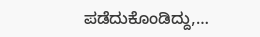ಪಡೆದುಕೊಂಡಿದ್ದು,…